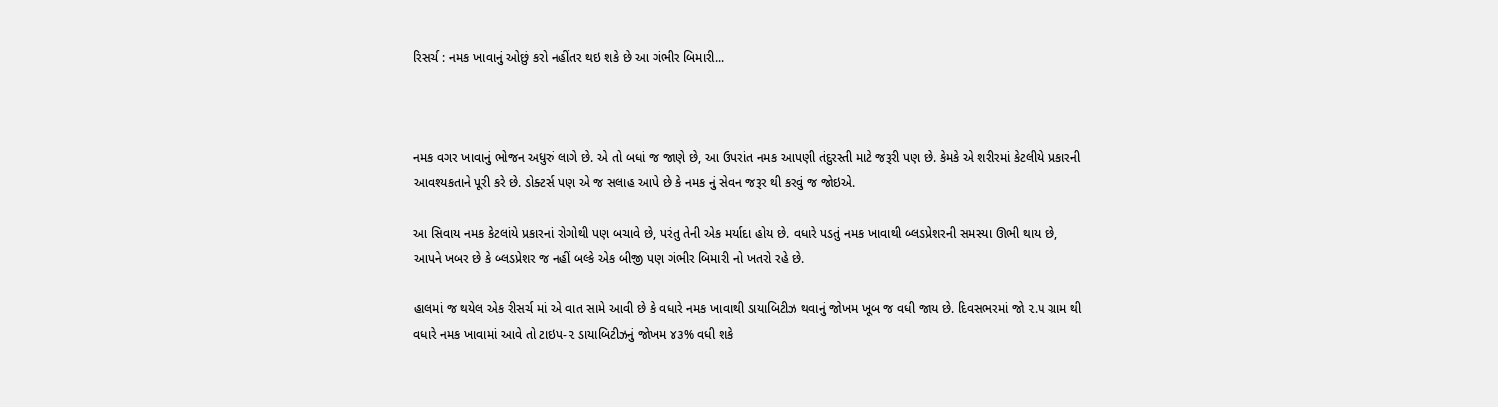રિસર્ચ : નમક ખાવાનું ઓછું કરો નહીંતર થઇ શકે છે આ ગંભીર બિમારી...



નમક વગર ખાવાનું ભોજન અધુરું લાગે છે. એ તો બધાં જ જાણે છે, આ ઉપરાંત નમક આપણી તંદુરસ્તી માટે જરૂરી પણ છે. કેમકે એ શરીરમાં કેટલીયે પ્રકારની આવશ્યકતાને પૂરી કરે છે. ડોક્ટર્સ પણ એ જ સલાહ આપે છે કે નમક નું સેવન જરૂર થી કરવું જ જોઇએ.

આ સિવાય નમક કેટલાંયે પ્રકારનાં રોગોથી પણ બચાવે છે, પરંતુ તેની એક મર્યાદા હોય છે. વધારે પડતું નમક ખાવાથી બ્લડપ્રેશરની સમસ્યા ઊભી થાય છે, આપને ખબર છે કે બ્લડપ્રેશર જ નહીં બલ્કે એક બીજી પણ ગંભીર બિમારી નો ખતરો રહે છે.

હાલમાં જ થયેલ એક રીસર્ચ માં એ વાત સામે આવી છે કે વધારે નમક ખાવાથી ડાયાબિટીઝ થવાનું જોખમ ખૂબ જ વધી જાય છે. દિવસભરમાં જો ૨.૫ ગ્રામ થી વધારે નમક ખાવામાં આવે તો ટાઇપ-૨ ડાયાબિટીઝનું જોખમ ૪૩% વધી શકે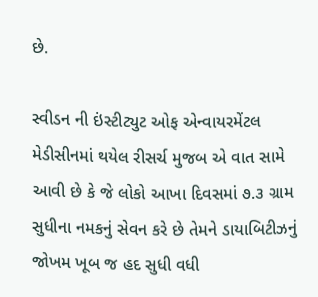છે.

સ્વીડન ની ઇંસ્ટીટ્યુટ ઓફ એન્વાયરમેંટલ મેડીસીનમાં થયેલ રીસર્ચ મુજબ એ વાત સામે આવી છે કે જે લોકો આખા દિવસમાં ૭.૩ ગ્રામ સુધીના નમકનું સેવન કરે છે તેમને ડાયાબિટીઝનું જોખમ ખૂબ જ હદ સુધી વધી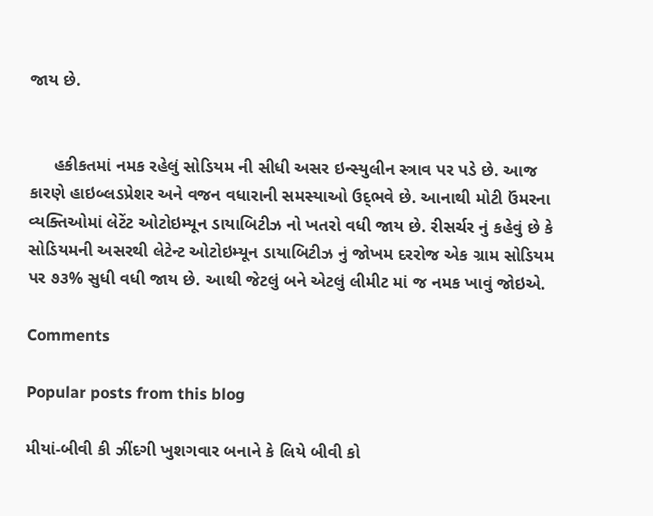જાય છે.


     હકીકતમાં નમક રહેલું સોડિયમ ની સીધી અસર ઇન્સ્યુલીન સ્ત્રાવ પર પડે છે. આજ કારણે હાઇબ્લડપ્રેશર અને વજન વધારાની સમસ્યાઓ ઉદ્‌ભવે છે. આનાથી મોટી ઉંમરના વ્યક્તિઓમાં લેટેંટ ઓટોઇમ્યૂન ડાયાબિટીઝ નો ખતરો વધી જાય છે. રીસર્ચર નું કહેવું છે કે સોડિયમની અસરથી લેટેન્ટ ઓટોઇમ્યૂન ડાયાબિટીઝ નું જોખમ દરરોજ એક ગ્રામ સોડિયમ પર ૭૩% સુધી વધી જાય છે. આથી જેટલું બને એટલું લીમીટ માં જ નમક ખાવું જોઇએ.

Comments

Popular posts from this blog

મીયાં-બીવી કી ઝીંદગી ખુશગવાર બનાને કે લિયે બીવી કો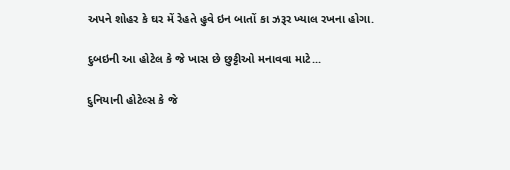અપને શોહર કે ઘર મેં રેહતે હુવે ઇન બાતોં કા ઝરૂર ખ્યાલ રખના હોગા.

દુબઇની આ હોટેલ કે જે ખાસ છે છુટ્ટીઓ મનાવવા માટે...

દુનિયાની હોટેલ્સ કે જે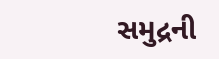સમુદ્રની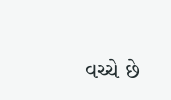વચ્ચે છે